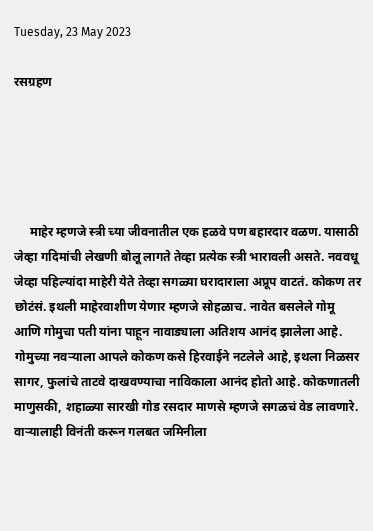Tuesday, 23 May 2023

रसग्रहण





     माहेर म्हणजे स्त्री च्या जीवनातील एक हळवे पण बहारदार वळण. यासाठी जेव्हा गदिमांची लेखणी बोलू लागते तेव्हा प्रत्येक स्त्री भारावली असते. नववधू जेव्हा पहिल्यांदा माहेरी येते तेव्हा सगळ्या घरादाराला अप्रूप वाटतं. कोकण तर छोटंसं. इथली माहेरवाशीण येणार म्हणजे सोहळाच. नावेत बसलेले गोमू आणि गोमुचा पती यांना पाहून नावाड्याला अतिशय आनंद झालेला आहे. गोमुच्या नवऱ्याला आपले कोकण कसे हिरवाईने नटलेले आहे, इथला निळसर सागर, फुलांचे ताटवे दाखवण्याचा नाविकाला आनंद होतो आहे. कोकणातली माणुसकी, शहाळ्या सारखी गोड रसदार माणसे म्हणजे सगळचं वेड लावणारे. वाऱ्यालाही विनंती करून गलबत जमिनीला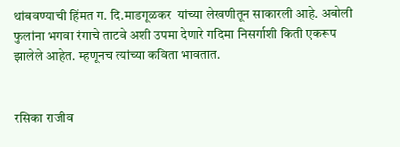थांबवण्याची हिंमत ग. दि.माडगूळकर  यांच्या लेखणीतून साकारली आहे. अबोली फुलांना भगवा रंगाचे ताटवे अशी उपमा देणारे गदिमा निसर्गाशी किती एकरूप झालेले आहेत. म्हणूनच त्यांच्या कविता भावतात.


रसिका राजीव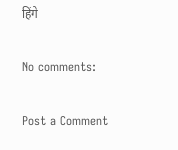हिंगे

No comments:

Post a Comment